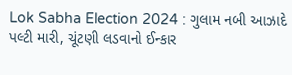Lok Sabha Election 2024 : ગુલામ નબી આઝાદે પલ્ટી મારી, ચૂંટણી લડવાનો ઈન્કાર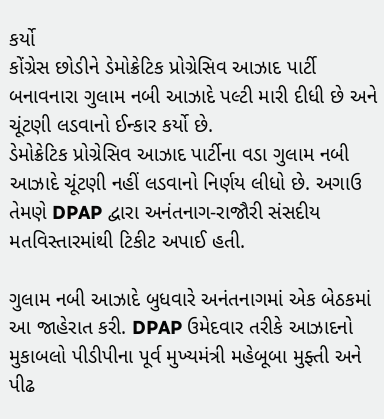કર્યો
કોંગ્રેસ છોડીને ડેમોક્રેટિક પ્રોગ્રેસિવ આઝાદ પાર્ટી બનાવનારા ગુલામ નબી આઝાદે પલ્ટી મારી દીધી છે અને ચૂંટણી લડવાનો ઈન્કાર કર્યો છે.
ડેમોક્રેટિક પ્રોગ્રેસિવ આઝાદ પાર્ટીના વડા ગુલામ નબી આઝાદે ચૂંટણી નહીં લડવાનો નિર્ણય લીધો છે. અગાઉ તેમણે DPAP દ્વારા અનંતનાગ-રાજૌરી સંસદીય મતવિસ્તારમાંથી ટિકીટ અપાઈ હતી.

ગુલામ નબી આઝાદે બુધવારે અનંતનાગમાં એક બેઠકમાં આ જાહેરાત કરી. DPAP ઉમેદવાર તરીકે આઝાદનો મુકાબલો પીડીપીના પૂર્વ મુખ્યમંત્રી મહેબૂબા મુફ્તી અને પીઢ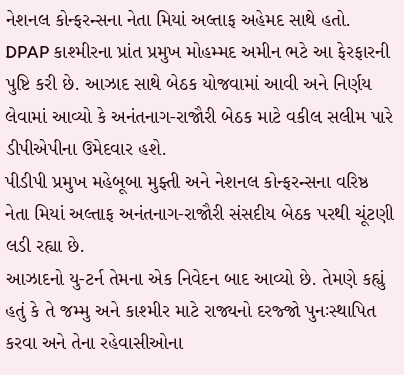નેશનલ કોન્ફરન્સના નેતા મિયાં અલ્તાફ અહેમદ સાથે હતો.
DPAP કાશ્મીરના પ્રાંત પ્રમુખ મોહમ્મદ અમીન ભટે આ ફેરફારની પુષ્ટિ કરી છે. આઝાદ સાથે બેઠક યોજવામાં આવી અને નિર્ણય લેવામાં આવ્યો કે અનંતનાગ-રાજૌરી બેઠક માટે વકીલ સલીમ પારે ડીપીએપીના ઉમેદવાર હશે.
પીડીપી પ્રમુખ મહેબૂબા મુફ્તી અને નેશનલ કોન્ફરન્સના વરિષ્ઠ નેતા મિયાં અલ્તાફ અનંતનાગ-રાજૌરી સંસદીય બેઠક પરથી ચૂંટણી લડી રહ્યા છે.
આઝાદનો યુ-ટર્ન તેમના એક નિવેદન બાદ આવ્યો છે. તેમણે કહ્યું હતું કે તે જમ્મુ અને કાશ્મીર માટે રાજ્યનો દરજ્જો પુનઃસ્થાપિત કરવા અને તેના રહેવાસીઓના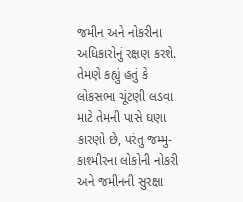જમીન અને નોકરીના અધિકારોનું રક્ષણ કરશે.
તેમણે કહ્યું હતું કે લોકસભા ચૂંટણી લડવા માટે તેમની પાસે ઘણા કારણો છે, પરંતુ જમ્મુ-કાશ્મીરના લોકોની નોકરી અને જમીનની સુરક્ષા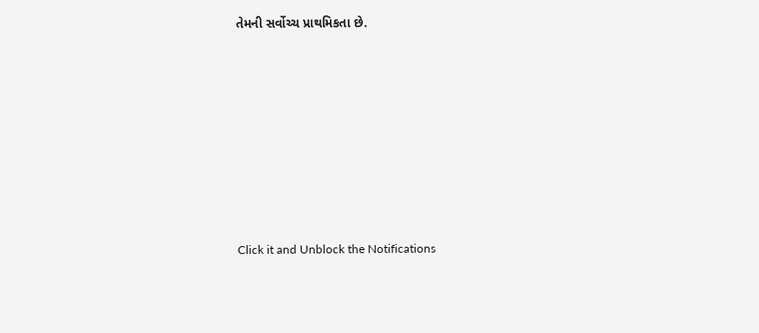તેમની સર્વોચ્ચ પ્રાથમિકતા છે.












Click it and Unblock the Notifications